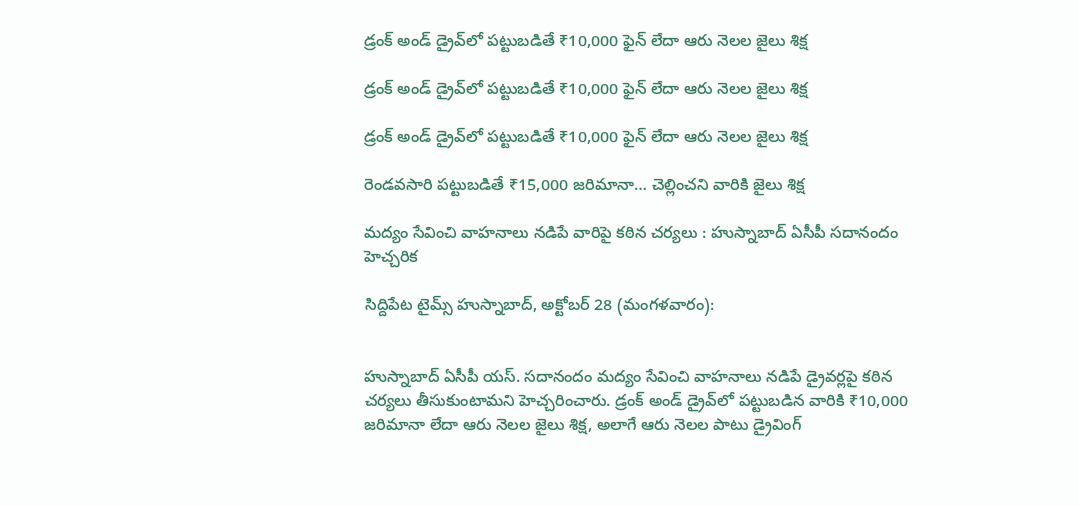డ్రంక్ అండ్ డ్రైవ్‌లో పట్టుబడితే ₹10,000 ఫైన్ లేదా ఆరు నెలల జైలు శిక్ష

డ్రంక్ అండ్ డ్రైవ్‌లో పట్టుబడితే ₹10,000 ఫైన్ లేదా ఆరు నెలల జైలు శిక్ష

డ్రంక్ అండ్ డ్రైవ్‌లో పట్టుబడితే ₹10,000 ఫైన్ లేదా ఆరు నెలల జైలు శిక్ష

రెండవసారి పట్టుబడితే ₹15,000 జరిమానా… చెల్లించని వారికి జైలు శిక్ష

మద్యం సేవించి వాహనాలు నడిపే వారిపై కఠిన చర్యలు : హుస్నాబాద్ ఏసీపీ సదానందం హెచ్చరిక

సిద్దిపేట టైమ్స్ హుస్నాబాద్, అక్టోబర్ 28 (మంగళవారం):


హుస్నాబాద్ ఏసీపీ యస్. సదానందం మద్యం సేవించి వాహనాలు నడిపే డ్రైవర్లపై కఠిన చర్యలు తీసుకుంటామని హెచ్చరించారు. డ్రంక్ అండ్ డ్రైవ్‌లో పట్టుబడిన వారికి ₹10,000 జరిమానా లేదా ఆరు నెలల జైలు శిక్ష, అలాగే ఆరు నెలల పాటు డ్రైవింగ్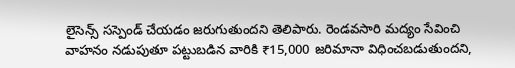లైసెన్స్ సస్పెండ్ చేయడం జరుగుతుందని తెలిపారు. రెండవసారి మద్యం సేవించి వాహనం నడుపుతూ పట్టుబడిన వారికి ₹15,000 జరిమానా విధించబడుతుందని,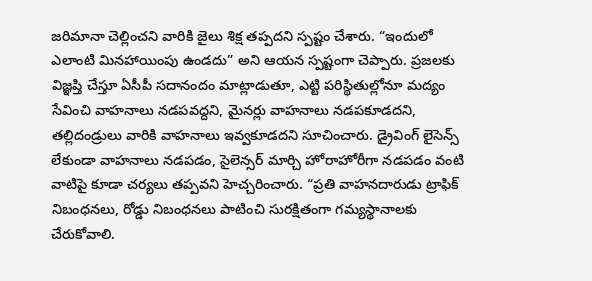జరిమానా చెల్లించని వారికి జైలు శిక్ష తప్పదని స్పష్టం చేశారు. “ఇందులో ఎలాంటి మినహాయింపు ఉండదు” అని ఆయన స్పష్టంగా చెప్పారు. ప్రజలకు విజ్ఞప్తి చేస్తూ ఏసీపీ సదానందం మాట్లాడుతూ, ఎట్టి పరిస్థితుల్లోనూ మద్యం సేవించి వాహనాలు నడపవద్దని, మైనర్లు వాహనాలు నడపకూడదని, తల్లిదండ్రులు వారికి వాహనాలు ఇవ్వకూడదని సూచించారు. డ్రైవింగ్ లైసెన్స్ లేకుండా వాహనాలు నడపడం, సైలెన్సర్ మార్చి హోరాహోరీగా నడపడం వంటి వాటిపై కూడా చర్యలు తప్పవని హెచ్చరించారు. “ప్రతి వాహనదారుడు ట్రాఫిక్ నిబంధనలు, రోడ్డు నిబంధనలు పాటించి సురక్షితంగా గమ్యస్థానాలకు చేరుకోవాలి.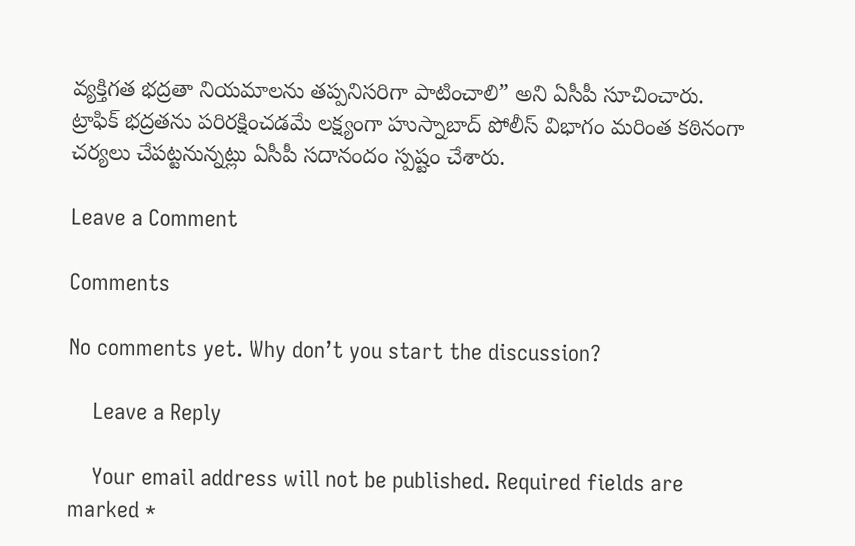వ్యక్తిగత భద్రతా నియమాలను తప్పనిసరిగా పాటించాలి” అని ఏసీపీ సూచించారు. ట్రాఫిక్ భద్రతను పరిరక్షించడమే లక్ష్యంగా హుస్నాబాద్ పోలీస్ విభాగం మరింత కఠినంగా చర్యలు చేపట్టనున్నట్లు ఏసీపీ సదానందం స్పష్టం చేశారు.

Leave a Comment

Comments

No comments yet. Why don’t you start the discussion?

    Leave a Reply

    Your email address will not be published. Required fields are marked *